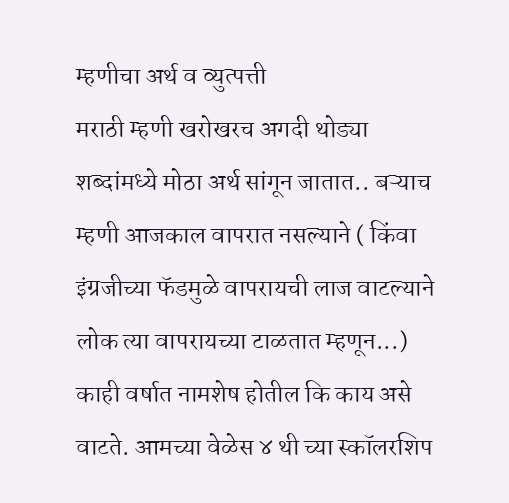म्हणीचा अर्थ व व्युत्पत्ती
मराठी म्हणी खरोखरच अगदी थोड्या शब्दांमध्ये मोठा अर्थ सांगून जातात.. बऱ्याच म्हणी आजकाल वापरात नसल्याने ( किंवा इंग्रजीच्या फॅडमुळे वापरायची लाज वाटल्याने लोक त्या वापरायच्या टाळतात म्हणून...) काही वर्षात नामशेष होतील कि काय असे वाटते. आमच्या वेळेस ४ थी च्या स्कॉलरशिप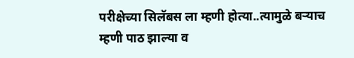परीक्षेच्या सिलॅबस ला म्हणी होत्या..त्यामुळे बऱ्याच म्हणी पाठ झाल्या व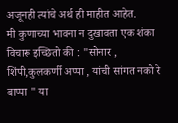अजूनही त्यांचे अर्थ ही माहीत आहेत.
मी कुणाच्या भावना न दुखावता एक शंका विचारू इच्छितो की : "सोनार , शिंपी,कुलकर्णी अप्पा , यांची सांगत नको रे बाप्पा " या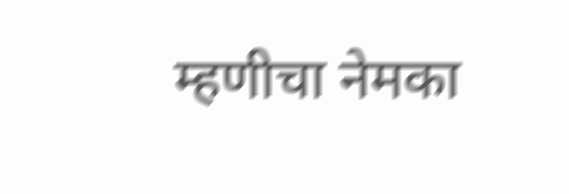म्हणीचा नेमका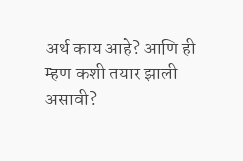अर्थ काय आहे? आणि ही म्हण कशी तयार झाली असावी?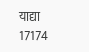याद्या
17174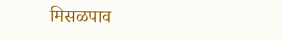मिसळपाव